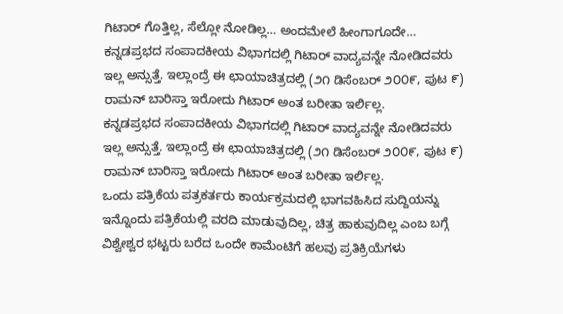ಗಿಟಾರ್ ಗೊತ್ತಿಲ್ಲ, ಸೆಲ್ಲೋ ನೋಡಿಲ್ಲ… ಅಂದಮೇಲೆ ಹೀಂಗಾಗೂದೇ…
ಕನ್ನಡಪ್ರಭದ ಸಂಪಾದಕೀಯ ವಿಭಾಗದಲ್ಲಿ ಗಿಟಾರ್ ವಾದ್ಯವನ್ನೇ ನೋಡಿದವರು ಇಲ್ಲ ಅನ್ಸುತ್ತೆ. ಇಲ್ಲಾಂದ್ರೆ ಈ ಛಾಯಾಚಿತ್ರದಲ್ಲಿ (೨೧ ಡಿಸೆಂಬರ್ ೨೦೦೯, ಪುಟ ೯) ರಾಮನ್ ಬಾರಿಸ್ತಾ ಇರೋದು ಗಿಟಾರ್ ಅಂತ ಬರೀತಾ ಇರ್ಲಿಲ್ಲ.
ಕನ್ನಡಪ್ರಭದ ಸಂಪಾದಕೀಯ ವಿಭಾಗದಲ್ಲಿ ಗಿಟಾರ್ ವಾದ್ಯವನ್ನೇ ನೋಡಿದವರು ಇಲ್ಲ ಅನ್ಸುತ್ತೆ. ಇಲ್ಲಾಂದ್ರೆ ಈ ಛಾಯಾಚಿತ್ರದಲ್ಲಿ (೨೧ ಡಿಸೆಂಬರ್ ೨೦೦೯, ಪುಟ ೯) ರಾಮನ್ ಬಾರಿಸ್ತಾ ಇರೋದು ಗಿಟಾರ್ ಅಂತ ಬರೀತಾ ಇರ್ಲಿಲ್ಲ.
ಒಂದು ಪತ್ರಿಕೆಯ ಪತ್ರಕರ್ತರು ಕಾರ್ಯಕ್ರಮದಲ್ಲಿ ಭಾಗವಹಿಸಿದ ಸುದ್ದಿಯನ್ನು ಇನ್ನೊಂದು ಪತ್ರಿಕೆಯಲ್ಲಿ ವರದಿ ಮಾಡುವುದಿಲ್ಲ, ಚಿತ್ರ ಹಾಕುವುದಿಲ್ಲ ಎಂಬ ಬಗ್ಗೆ ವಿಶ್ವೇಶ್ವರ ಭಟ್ಟರು ಬರೆದ ಒಂದೇ ಕಾಮೆಂಟಿಗೆ ಹಲವು ಪ್ರತಿಕ್ರಿಯೆಗಳು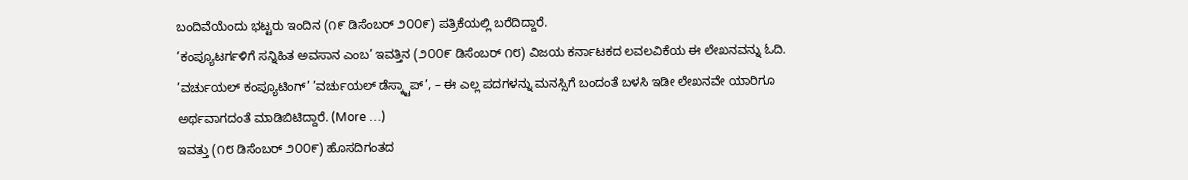ಬಂದಿವೆಯೆಂದು ಭಟ್ಟರು ಇಂದಿನ (೧೯ ಡಿಸೆಂಬರ್ ೨೦೦೯) ಪತ್ರಿಕೆಯಲ್ಲಿ ಬರೆದಿದ್ದಾರೆ.
’ಕಂಪ್ಯೂಟರ್ಗಳಿಗೆ ಸನ್ನಿಹಿತ ಅವಸಾನ ಎಂಬ’ ಇವತ್ತಿನ (೨೦೦೯ ಡಿಸೆಂಬರ್ ೧೮) ವಿಜಯ ಕರ್ನಾಟಕದ ಲವಲವಿಕೆಯ ಈ ಲೇಖನವನ್ನು ಓದಿ. ’ವರ್ಚುಯಲ್ ಕಂಪ್ಯೂಟಿಂಗ್’ ’ವರ್ಚುಯಲ್ ಡೆಸ್ಕ್ಟಾಪ್’, – ಈ ಎಲ್ಲ ಪದಗಳನ್ನು ಮನಸ್ಸಿಗೆ ಬಂದಂತೆ ಬಳಸಿ ಇಡೀ ಲೇಖನವೇ ಯಾರಿಗೂ ಅರ್ಥವಾಗದಂತೆ ಮಾಡಿಬಿಟಿದ್ದಾರೆ. (More …)
ಇವತ್ತು (೧೮ ಡಿಸೆಂಬರ್ ೨೦೦೯) ಹೊಸದಿಗಂತದ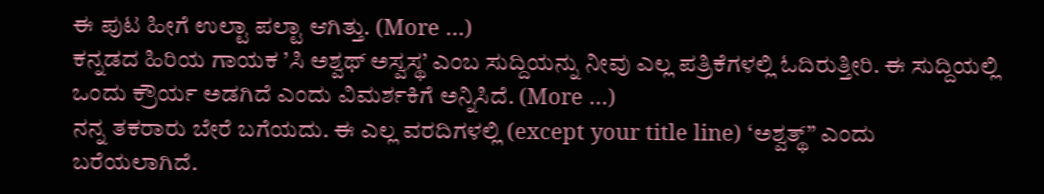ಈ ಪುಟ ಹೀಗೆ ಉಲ್ಟಾ ಪಲ್ಟಾ ಆಗಿತ್ತು. (More …)
ಕನ್ನಡದ ಹಿರಿಯ ಗಾಯಕ ’ಸಿ ಅಶ್ವಥ್ ಅಸ್ವಸ್ಥ’ ಎಂಬ ಸುದ್ದಿಯನ್ನು ನೀವು ಎಲ್ಲ ಪತ್ರಿಕೆಗಳಲ್ಲಿ ಓದಿರುತ್ತೀರಿ. ಈ ಸುದ್ದಿಯಲ್ಲಿ ಒಂದು ಕ್ರೌರ್ಯ ಅಡಗಿದೆ ಎಂದು ವಿಮರ್ಶಕಿಗೆ ಅನ್ನಿಸಿದೆ. (More …)
ನನ್ನ ತಕರಾರು ಬೇರೆ ಬಗೆಯದು. ಈ ಎಲ್ಲ ವರದಿಗಳಲ್ಲಿ (except your title line) ‘ಅಶ್ವತ್ಥ್” ಎಂದು ಬರೆಯಲಾಗಿದೆ.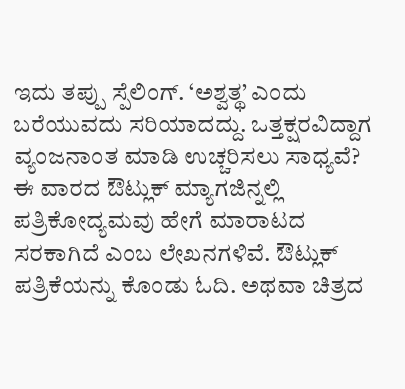ಇದು ತಪ್ಪು ಸ್ಪೆಲಿಂಗ್. ‘ಅಶ್ವತ್ಥ’ ಎಂದು ಬರೆಯುವದು ಸರಿಯಾದದ್ದು. ಒತ್ತಕ್ಷರವಿದ್ದಾಗ ವ್ಯಂಜನಾಂತ ಮಾಡಿ ಉಚ್ಚರಿಸಲು ಸಾಧ್ಯವೆ?
ಈ ವಾರದ ಔಟ್ಲುಕ್ ಮ್ಯಾಗಜಿನ್ನಲ್ಲಿ ಪತ್ರಿಕೋದ್ಯಮವು ಹೇಗೆ ಮಾರಾಟದ ಸರಕಾಗಿದೆ ಎಂಬ ಲೇಖನಗಳಿವೆ. ಔಟ್ಲುಕ್ ಪತ್ರಿಕೆಯನ್ನು ಕೊಂಡು ಓದಿ. ಅಥವಾ ಚಿತ್ರದ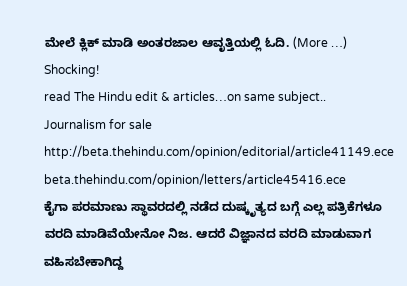ಮೇಲೆ ಕ್ಲಿಕ್ ಮಾಡಿ ಅಂತರಜಾಲ ಆವೃತ್ತಿಯಲ್ಲಿ ಓದಿ. (More …)
Shocking!
read The Hindu edit & articles…on same subject..
Journalism for sale
http://beta.thehindu.com/opinion/editorial/article41149.ece
beta.thehindu.com/opinion/letters/article45416.ece
ಕೈಗಾ ಪರಮಾಣು ಸ್ಥಾವರದಲ್ಲಿ ನಡೆದ ದುಷ್ಕೃತ್ಯದ ಬಗ್ಗೆ ಎಲ್ಲ ಪತ್ರಿಕೆಗಳೂ ವರದಿ ಮಾಡಿವೆಯೇನೋ ನಿಜ. ಆದರೆ ವಿಜ್ಞಾನದ ವರದಿ ಮಾಡುವಾಗ ವಹಿಸಬೇಕಾಗಿದ್ದ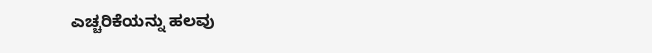ಎಚ್ಚರಿಕೆಯನ್ನು ಹಲವು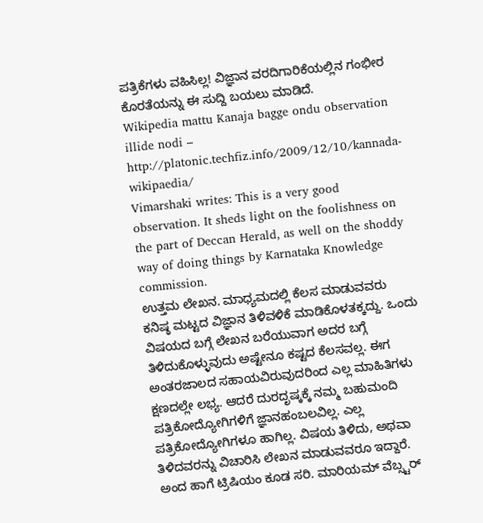ಪತ್ರಿಕೆಗಳು ವಹಿಸಿಲ್ಲ! ವಿಜ್ಞಾನ ವರದಿಗಾರಿಕೆಯಲ್ಲಿನ ಗಂಭೀರ ಕೊರತೆಯನ್ನು ಈ ಸುದ್ದಿ ಬಯಲು ಮಾಡಿದೆ.
Wikipedia mattu Kanaja bagge ondu observation illide nodi – http://platonic.techfiz.info/2009/12/10/kannada-wikipaedia/
Vimarshaki writes: This is a very good observation. It sheds light on the foolishness on the part of Deccan Herald, as well on the shoddy way of doing things by Karnataka Knowledge commission.
ಉತ್ತಮ ಲೇಖನ. ಮಾಧ್ಯಮದಲ್ಲಿ ಕೆಲಸ ಮಾಡುವವರು ಕನಿಷ್ಠ ಮಟ್ಟದ ವಿಜ್ಞಾನ ತಿಳಿವಳಿಕೆ ಮಾಡಿಕೊಳತಕ್ಕದ್ದು. ಒಂದು ವಿಷಯದ ಬಗ್ಗೆ ಲೇಖನ ಬರೆಯುವಾಗ ಅದರ ಬಗ್ಗೆ ತಿಳಿದುಕೊಳ್ಳುವುದು ಅಷ್ಟೇನೂ ಕಷ್ಟದ ಕೆಲಸವಲ್ಲ. ಈಗ ಅಂತರಜಾಲದ ಸಹಾಯವಿರುವುದರಿಂದ ಎಲ್ಲ ಮಾಹಿತಿಗಳು ಕ್ಷಣದಲ್ಲೇ ಲಭ್ಯ. ಆದರೆ ದುರದೃಷ್ಕಕ್ಕೆ ನಮ್ಮ ಬಹುಮಂದಿ ಪತ್ರಿಕೋದ್ಯೋಗಿಗಳಿಗೆ ಜ್ಞಾನಹಂಬಲವಿಲ್ಲ. ಎಲ್ಲ ಪತ್ರಿಕೋದ್ಯೋಗಿಗಳೂ ಹಾಗಿಲ್ಲ. ವಿಷಯ ತಿಳಿದು, ಅಥವಾ ತಿಳಿದವರನ್ನು ವಿಚಾರಿಸಿ ಲೇಖನ ಮಾಡುವವರೂ ಇದ್ದಾರೆ.
ಅಂದ ಹಾಗೆ ಟ್ರಿಷಿಯಂ ಕೂಡ ಸರಿ. ಮಾರಿಯಮ್ ವೆಬ್ಸ್ಟರ್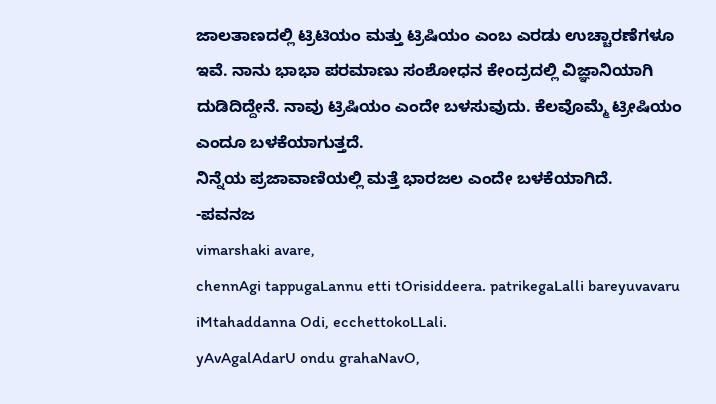ಜಾಲತಾಣದಲ್ಲಿ ಟ್ರಿಟಿಯಂ ಮತ್ತು ಟ್ರಿಷಿಯಂ ಎಂಬ ಎರಡು ಉಚ್ಚಾರಣೆಗಳೂ ಇವೆ. ನಾನು ಭಾಭಾ ಪರಮಾಣು ಸಂಶೋಧನ ಕೇಂದ್ರದಲ್ಲಿ ವಿಜ್ಞಾನಿಯಾಗಿ ದುಡಿದಿದ್ದೇನೆ. ನಾವು ಟ್ರಿಷಿಯಂ ಎಂದೇ ಬಳಸುವುದು. ಕೆಲವೊಮ್ಮೆ ಟ್ರೀಷಿಯಂ ಎಂದೂ ಬಳಕೆಯಾಗುತ್ತದೆ.
ನಿನ್ನೆಯ ಪ್ರಜಾವಾಣಿಯಲ್ಲಿ ಮತ್ತೆ ಭಾರಜಲ ಎಂದೇ ಬಳಕೆಯಾಗಿದೆ.
-ಪವನಜ
vimarshaki avare,
chennAgi tappugaLannu etti tOrisiddeera. patrikegaLalli bareyuvavaru iMtahaddanna Odi, ecchettokoLLali.
yAvAgalAdarU ondu grahaNavO,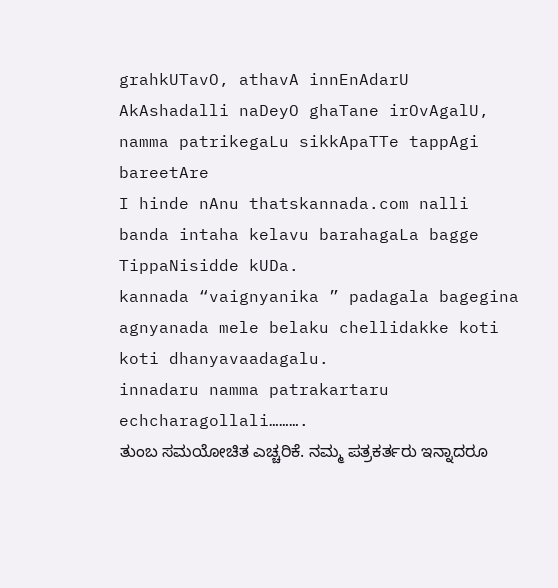grahkUTavO, athavA innEnAdarU AkAshadalli naDeyO ghaTane irOvAgalU, namma patrikegaLu sikkApaTTe tappAgi bareetAre
I hinde nAnu thatskannada.com nalli banda intaha kelavu barahagaLa bagge TippaNisidde kUDa.
kannada “vaignyanika ” padagala bagegina agnyanada mele belaku chellidakke koti koti dhanyavaadagalu.
innadaru namma patrakartaru echcharagollali……….
ತುಂಬ ಸಮಯೋಚಿತ ಎಚ್ಚರಿಕೆ. ನಮ್ಮ ಪತ್ರಕರ್ತರು ಇನ್ನಾದರೂ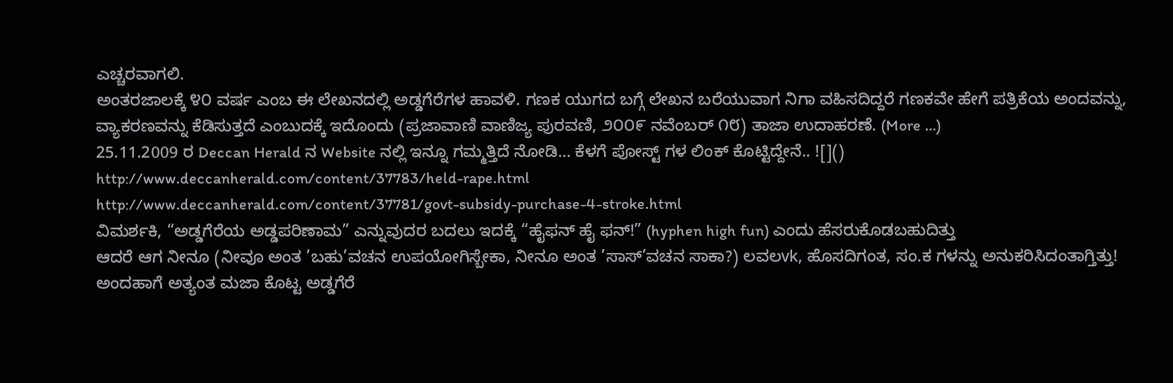ಎಚ್ಚರವಾಗಲಿ.
ಅಂತರಜಾಲಕ್ಕೆ ೪೦ ವರ್ಷ ಎಂಬ ಈ ಲೇಖನದಲ್ಲಿ ಅಡ್ಡಗೆರೆಗಳ ಹಾವಳಿ. ಗಣಕ ಯುಗದ ಬಗ್ಗೆ ಲೇಖನ ಬರೆಯುವಾಗ ನಿಗಾ ವಹಿಸದಿದ್ದರೆ ಗಣಕವೇ ಹೇಗೆ ಪತ್ರಿಕೆಯ ಅಂದವನ್ನು, ವ್ಯಾಕರಣವನ್ನು ಕೆಡಿಸುತ್ತದೆ ಎಂಬುದಕ್ಕೆ ಇದೊಂದು (ಪ್ರಜಾವಾಣಿ ವಾಣಿಜ್ಯ ಪುರವಣಿ, ೨೦೦೯ ನವೆಂಬರ್ ೧೮) ತಾಜಾ ಉದಾಹರಣೆ. (More …)
25.11.2009 ರ Deccan Herald ನ Website ನಲ್ಲಿ ಇನ್ನೂ ಗಮ್ಮತ್ತಿದೆ ನೋಡಿ… ಕೆಳಗೆ ಪೋಸ್ಟ್ ಗಳ ಲಿಂಕ್ ಕೊಟ್ಟಿದ್ದೇನೆ.. ![]()
http://www.deccanherald.com/content/37783/held-rape.html
http://www.deccanherald.com/content/37781/govt-subsidy-purchase-4-stroke.html
ವಿಮರ್ಶಕಿ, “ಅಡ್ಡಗೆರೆಯ ಅಡ್ಡಪರಿಣಾಮ” ಎನ್ನುವುದರ ಬದಲು ಇದಕ್ಕೆ “ಹೈಫನ್ ಹೈ ಫನ್!” (hyphen high fun) ಎಂದು ಹೆಸರುಕೊಡಬಹುದಿತ್ತು
ಆದರೆ ಆಗ ನೀನೂ (ನೀವೂ ಅಂತ ’ಬಹು’ವಚನ ಉಪಯೋಗಿಸ್ಬೇಕಾ, ನೀನೂ ಅಂತ ’ಸಾಸ್’ವಚನ ಸಾಕಾ?) ಲವಲvk, ಹೊಸದಿಗಂತ, ಸಂ.ಕ ಗಳನ್ನು ಅನುಕರಿಸಿದಂತಾಗ್ತಿತ್ತು!
ಅಂದಹಾಗೆ ಅತ್ಯಂತ ಮಜಾ ಕೊಟ್ಟ ಅಡ್ಡಗೆರೆ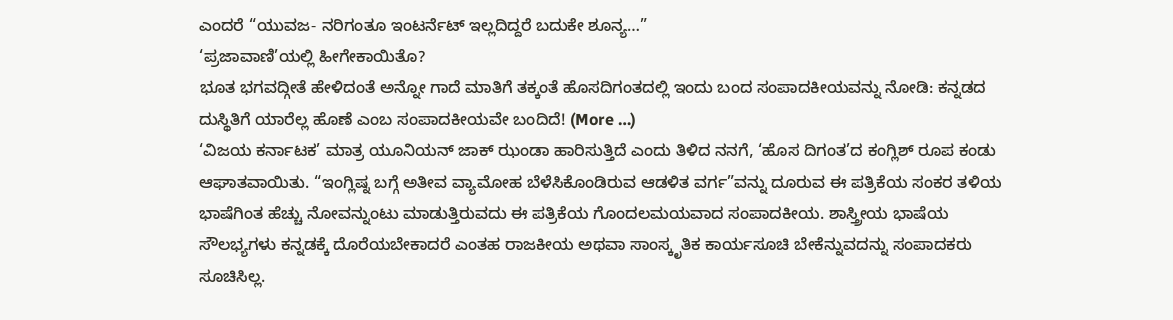ಎಂದರೆ “ಯುವಜ- ನರಿಗಂತೂ ಇಂಟರ್ನೆಟ್ ಇಲ್ಲದಿದ್ದರೆ ಬದುಕೇ ಶೂನ್ಯ…”
‘ಪ್ರಜಾವಾಣಿ’ಯಲ್ಲಿ ಹೀಗೇಕಾಯಿತೊ?
ಭೂತ ಭಗವದ್ಗೀತೆ ಹೇಳಿದಂತೆ ಅನ್ನೋ ಗಾದೆ ಮಾತಿಗೆ ತಕ್ಕಂತೆ ಹೊಸದಿಗಂತದಲ್ಲಿ ಇಂದು ಬಂದ ಸಂಪಾದಕೀಯವನ್ನು ನೋಡಿ: ಕನ್ನಡದ ದುಸ್ಥಿತಿಗೆ ಯಾರೆಲ್ಲ ಹೊಣೆ ಎಂಬ ಸಂಪಾದಕೀಯವೇ ಬಂದಿದೆ! (More …)
‘ವಿಜಯ ಕರ್ನಾಟಕ’ ಮಾತ್ರ ಯೂನಿಯನ್ ಜಾಕ್ ಝಂಡಾ ಹಾರಿಸುತ್ತಿದೆ ಎಂದು ತಿಳಿದ ನನಗೆ, ‘ಹೊಸ ದಿಗಂತ’ದ ಕಂಗ್ಲಿಶ್ ರೂಪ ಕಂಡು ಆಘಾತವಾಯಿತು. “ಇಂಗ್ಲಿಷ್ನ ಬಗ್ಗೆ ಅತೀವ ವ್ಯಾಮೋಹ ಬೆಳೆಸಿಕೊಂಡಿರುವ ಆಡಳಿತ ವರ್ಗ”ವನ್ನು ದೂರುವ ಈ ಪತ್ರಿಕೆಯ ಸಂಕರ ತಳಿಯ ಭಾಷೆಗಿಂತ ಹೆಚ್ಚು ನೋವನ್ನುಂಟು ಮಾಡುತ್ತಿರುವದು ಈ ಪತ್ರಿಕೆಯ ಗೊಂದಲಮಯವಾದ ಸಂಪಾದಕೀಯ. ಶಾಸ್ತ್ರೀಯ ಭಾಷೆಯ ಸೌಲಭ್ಯಗಳು ಕನ್ನಡಕ್ಕೆ ದೊರೆಯಬೇಕಾದರೆ ಎಂತಹ ರಾಜಕೀಯ ಅಥವಾ ಸಾಂಸ್ಕೃತಿಕ ಕಾರ್ಯಸೂಚಿ ಬೇಕೆನ್ನುವದನ್ನು ಸಂಪಾದಕರು ಸೂಚಿಸಿಲ್ಲ.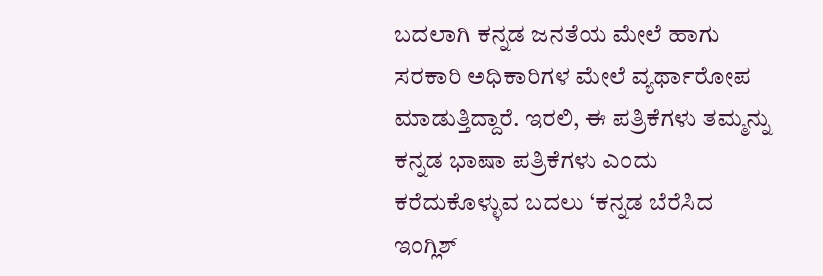ಬದಲಾಗಿ ಕನ್ನಡ ಜನತೆಯ ಮೇಲೆ ಹಾಗು ಸರಕಾರಿ ಅಧಿಕಾರಿಗಳ ಮೇಲೆ ವ್ಯರ್ಥಾರೋಪ ಮಾಡುತ್ತಿದ್ದಾರೆ. ಇರಲಿ, ಈ ಪತ್ರಿಕೆಗಳು ತಮ್ಮನ್ನು ಕನ್ನಡ ಭಾಷಾ ಪತ್ರಿಕೆಗಳು ಎಂದು ಕರೆದುಕೊಳ್ಳುವ ಬದಲು ‘ಕನ್ನಡ ಬೆರೆಸಿದ ಇಂಗ್ಲಿಶ್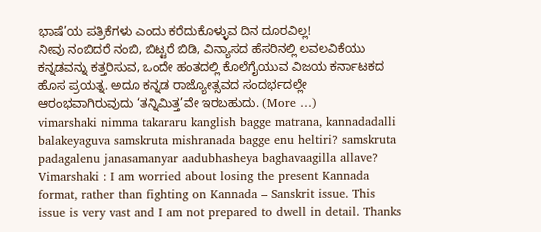ಭಾಷೆ’ಯ ಪತ್ರಿಕೆಗಳು ಎಂದು ಕರೆದುಕೊಳ್ಳುವ ದಿನ ದೂರವಿಲ್ಲ!
ನೀವು ನಂಬಿದರೆ ನಂಬಿ, ಬಿಟ್ಟರೆ ಬಿಡಿ, ವಿನ್ಯಾಸದ ಹೆಸರಿನಲ್ಲಿ ಲವಲವಿಕೆಯು ಕನ್ನಡವನ್ನು ಕತ್ತರಿಸುವ, ಒಂದೇ ಹಂತದಲ್ಲಿ ಕೊಲೆಗೈಯುವ ವಿಜಯ ಕರ್ನಾಟಕದ ಹೊಸ ಪ್ರಯತ್ನ. ಅದೂ ಕನ್ನಡ ರಾಜ್ಯೋತ್ಸವದ ಸಂದರ್ಭದಲ್ಲೇ ಆರಂಭವಾಗಿರುವುದು ‘ತನ್ನಿಮಿತ್ತ’ವೇ ಇರಬಹುದು. (More …)
vimarshaki nimma takararu kanglish bagge matrana, kannadadalli balakeyaguva samskruta mishranada bagge enu heltiri? samskruta padagalenu janasamanyar aadubhasheya baghavaagilla allave?
Vimarshaki : I am worried about losing the present Kannada format, rather than fighting on Kannada – Sanskrit issue. This issue is very vast and I am not prepared to dwell in detail. Thanks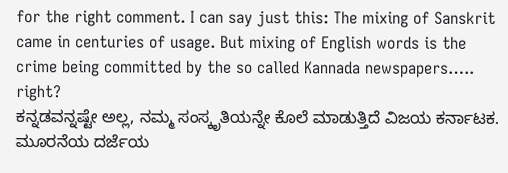for the right comment. I can say just this: The mixing of Sanskrit came in centuries of usage. But mixing of English words is the crime being committed by the so called Kannada newspapers….. right?
ಕನ್ನಡವನ್ನಷ್ಟೇ ಅಲ್ಲ, ನಮ್ಮ ಸಂಸ್ಕೃತಿಯನ್ನೇ ಕೊಲೆ ಮಾಡುತ್ತಿದೆ ವಿಜಯ ಕರ್ನಾಟಕ. ಮೂರನೆಯ ದರ್ಜೆಯ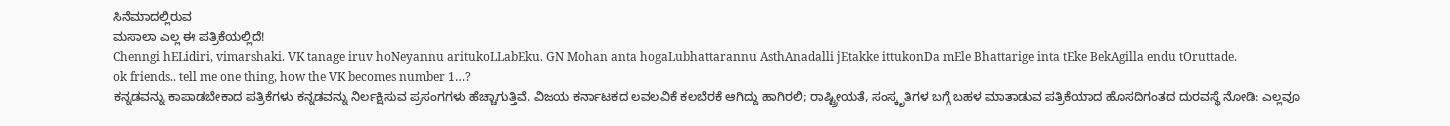ಸಿನೆಮಾದಲ್ಲಿರುವ
ಮಸಾಲಾ ಎಲ್ಲ ಈ ಪತ್ರಿಕೆಯಲ್ಲಿದೆ!
Chenngi hELidiri, vimarshaki. VK tanage iruv hoNeyannu aritukoLLabEku. GN Mohan anta hogaLubhattarannu AsthAnadalli jEtakke ittukonDa mEle Bhattarige inta tEke BekAgilla endu tOruttade.
ok friends.. tell me one thing, how the VK becomes number 1…?
ಕನ್ನಡವನ್ನು ಕಾಪಾಡಬೇಕಾದ ಪತ್ರಿಕೆಗಳು ಕನ್ನಡವನ್ನು ನಿರ್ಲಕ್ಷಿಸುವ ಪ್ರಸಂಗಗಳು ಹೆಚ್ಚಾಗುತ್ತಿವೆ. ವಿಜಯ ಕರ್ನಾಟಕದ ಲವಲವಿಕೆ ಕಲಬೆರಕೆ ಆಗಿದ್ದು ಹಾಗಿರಲಿ; ರಾಷ್ಟ್ರೀಯತೆ, ಸಂಸ್ಕೃತಿಗಳ ಬಗ್ಗೆ ಬಹಳ ಮಾತಾಡುವ ಪತ್ರಿಕೆಯಾದ ಹೊಸದಿಗಂತದ ದುರವಸ್ಥೆ ನೋಡಿ: ಎಲ್ಲವೂ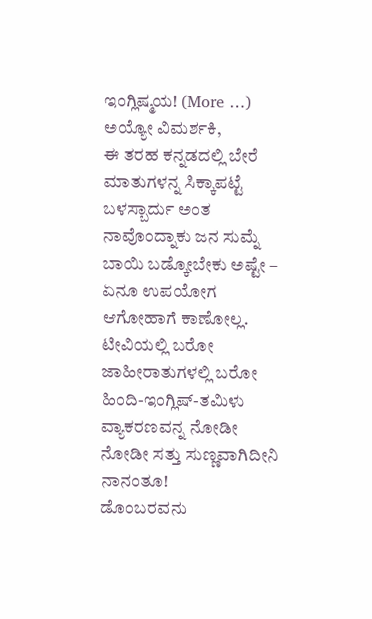ಇಂಗ್ಲಿಷ್ಮಯ! (More …)
ಅಯ್ಯೋ ವಿಮರ್ಶಕಿ,
ಈ ತರಹ ಕನ್ನಡದಲ್ಲಿ ಬೇರೆ ಮಾತುಗಳನ್ನ ಸಿಕ್ಕಾಪಟ್ಟೆ ಬಳಸ್ಬಾರ್ದು ಅಂತ ನಾವೊಂದ್ನಾಕು ಜನ ಸುಮ್ನೆ ಬಾಯಿ ಬಡ್ಕೋಬೇಕು ಅಷ್ಟೇ – ಏನೂ ಉಪಯೋಗ ಆಗೋಹಾಗೆ ಕಾಣೋಲ್ಲ. ಟೀವಿಯಲ್ಲಿ ಬರೋ ಜಾಹೀರಾತುಗಳಲ್ಲಿ ಬರೋ ಹಿಂದಿ-ಇಂಗ್ಲಿಷ್-ತಮಿಳು ವ್ಯಾಕರಣವನ್ನ ನೋಡೀ ನೋಡೀ ಸತ್ತು ಸುಣ್ಣವಾಗಿದೀನಿ ನಾನಂತೂ!
ಡೊಂಬರವನು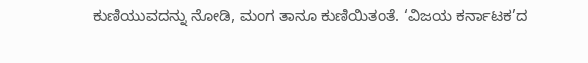ಕುಣಿಯುವದನ್ನು ನೋಡಿ, ಮಂಗ ತಾನೂ ಕುಣಿಯಿತಂತೆ. ‘ವಿಜಯ ಕರ್ನಾಟಕ’ದ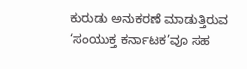ಕುರುಡು ಅನುಕರಣೆ ಮಾಡುತ್ತಿರುವ ‘ಸಂಯುಕ್ತ ಕರ್ನಾಟಕ’ವೂ ಸಹ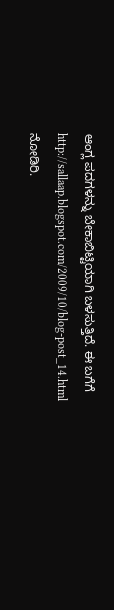ಆಂಗ್ಲ ಪದಗಳನ್ನು ಬೇಕಾಬಿಟ್ಟಿಯಾಗಿ ಬಳಸುತ್ತಿದೆ. ಈ ಬಗೆಗೆ http://sallaap.blogspot.com/2009/10/blog-post_14.html ನೋಡಿರಿ.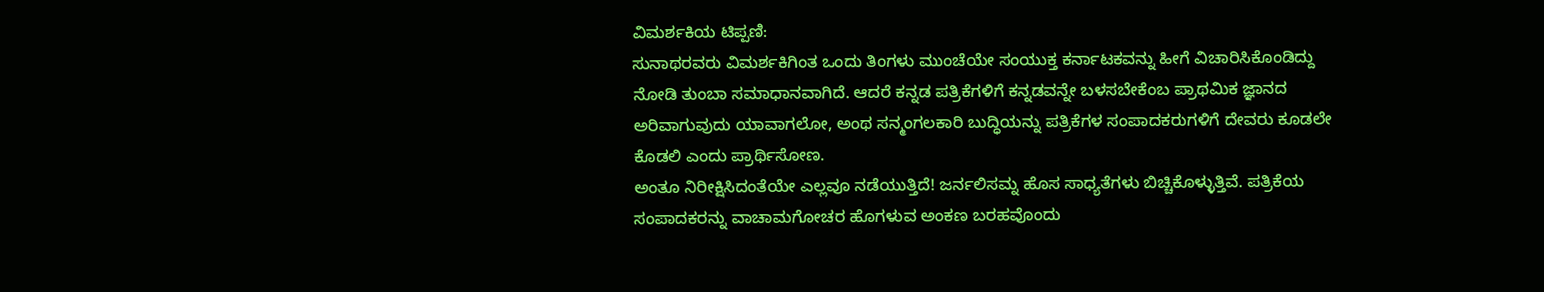ವಿಮರ್ಶಕಿಯ ಟಿಪ್ಪಣಿ:
ಸುನಾಥರವರು ವಿಮರ್ಶಕಿಗಿಂತ ಒಂದು ತಿಂಗಳು ಮುಂಚೆಯೇ ಸಂಯುಕ್ತ ಕರ್ನಾಟಕವನ್ನು ಹೀಗೆ ವಿಚಾರಿಸಿಕೊಂಡಿದ್ದು ನೋಡಿ ತುಂಬಾ ಸಮಾಧಾನವಾಗಿದೆ. ಆದರೆ ಕನ್ನಡ ಪತ್ರಿಕೆಗಳಿಗೆ ಕನ್ನಡವನ್ನೇ ಬಳಸಬೇಕೆಂಬ ಪ್ರಾಥಮಿಕ ಜ್ಞಾನದ ಅರಿವಾಗುವುದು ಯಾವಾಗಲೋ, ಅಂಥ ಸನ್ಮಂಗಲಕಾರಿ ಬುದ್ಧಿಯನ್ನು ಪತ್ರಿಕೆಗಳ ಸಂಪಾದಕರುಗಳಿಗೆ ದೇವರು ಕೂಡಲೇ ಕೊಡಲಿ ಎಂದು ಪ್ರಾರ್ಥಿಸೋಣ.
ಅಂತೂ ನಿರೀಕ್ಷಿಸಿದಂತೆಯೇ ಎಲ್ಲವೂ ನಡೆಯುತ್ತಿದೆ! ಜರ್ನಲಿಸಮ್ನ ಹೊಸ ಸಾಧ್ಯತೆಗಳು ಬಿಚ್ಚಿಕೊಳ್ಳುತ್ತಿವೆ. ಪತ್ರಿಕೆಯ ಸಂಪಾದಕರನ್ನು ವಾಚಾಮಗೋಚರ ಹೊಗಳುವ ಅಂಕಣ ಬರಹವೊಂದು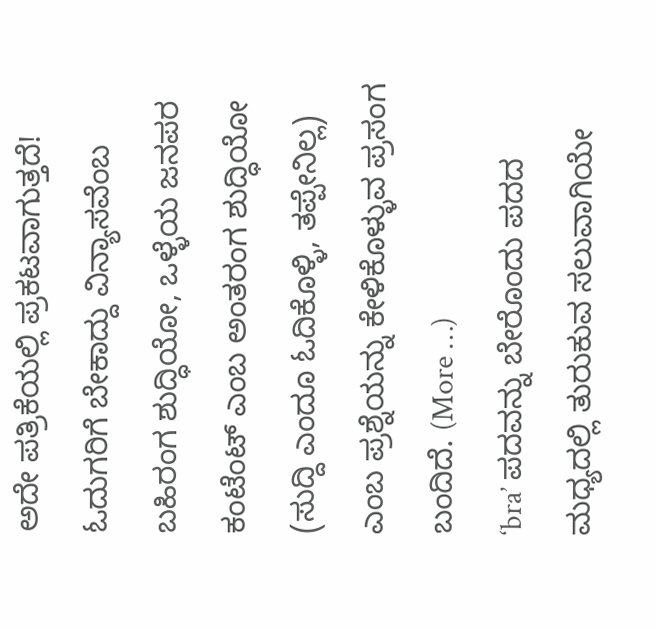ಅದೇ ಪತ್ರಿಕೆಯಲ್ಲಿ ಪ್ರಕಟವಾಗುತ್ತದೆ! ಓದುಗರಿಗೆ ಬೇಕಾದ್ದು ವಿನ್ಯಾಸವೆಂಬ ಬಹಿರಂಗ ಶುದ್ಧಿಯೋ, ಒಳ್ಳೆಯ ಜನಪರ ಕಂಟೆಂಟ್ ಎಂಬ ಅಂತರಂಗ ಶುದ್ಧಿಯೋ (ಸುದ್ದಿ ಎಂದೂ ಓದಿಕೊಳ್ಳಿ, ತಪ್ಪೇನಿಲ್ಲ) ಎಂಬ ಪ್ರಶ್ನೆಯನ್ನು ಕೇಳಿಕೊಳ್ಳುವ ಪ್ರಸಂಗ ಬಂದಿದೆ. (More …)
‘bra’ ಪದವನ್ನು ಬೇರೊಂದು ಪದದ ಮಧ್ಯದಲ್ಲಿ ತುರುಕುವ ಸಲುವಾಗಿಯೇ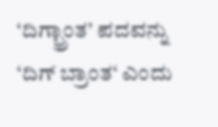‘ದಿಗ್ಭ್ರಾಂತ’ ಪದವನ್ನು ‘ದಿಗ್ ಬ್ರಾಂತ‘ ಎಂದು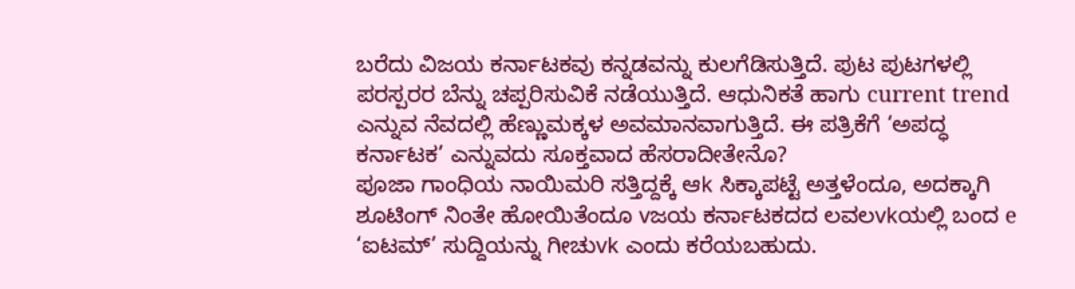ಬರೆದು ವಿಜಯ ಕರ್ನಾಟಕವು ಕನ್ನಡವನ್ನು ಕುಲಗೆಡಿಸುತ್ತಿದೆ. ಪುಟ ಪುಟಗಳಲ್ಲಿ ಪರಸ್ಪರರ ಬೆನ್ನು ಚಪ್ಪರಿಸುವಿಕೆ ನಡೆಯುತ್ತಿದೆ. ಆಧುನಿಕತೆ ಹಾಗು current trend ಎನ್ನುವ ನೆವದಲ್ಲಿ ಹೆಣ್ಣುಮಕ್ಕಳ ಅವಮಾನವಾಗುತ್ತಿದೆ. ಈ ಪತ್ರಿಕೆಗೆ ‘ಅಪದ್ಧ ಕರ್ನಾಟಕ’ ಎನ್ನುವದು ಸೂಕ್ತವಾದ ಹೆಸರಾದೀತೇನೊ?
ಪೂಜಾ ಗಾಂಧಿಯ ನಾಯಿಮರಿ ಸತ್ತಿದ್ದಕ್ಕೆ ಆk ಸಿಕ್ಕಾಪಟ್ಟೆ ಅತ್ತಳೆಂದೂ, ಅದಕ್ಕಾಗಿ ಶೂಟಿಂಗ್ ನಿಂತೇ ಹೋಯಿತೆಂದೂ vಜಯ ಕರ್ನಾಟಕದದ ಲವಲvkಯಲ್ಲಿ ಬಂದ e ‘ಐಟಮ್’ ಸುದ್ದಿಯನ್ನು ಗೀಚುvk ಎಂದು ಕರೆಯಬಹುದು.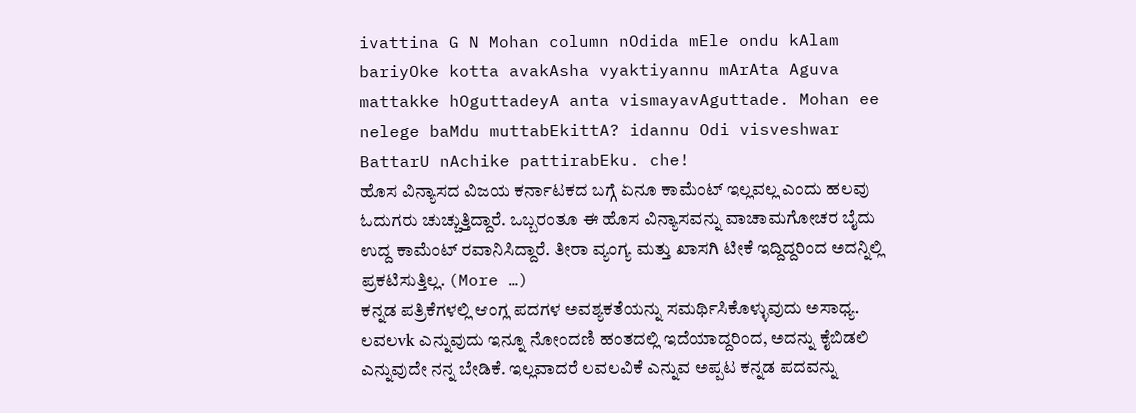ivattina G N Mohan column nOdida mEle ondu kAlam bariyOke kotta avakAsha vyaktiyannu mArAta Aguva mattakke hOguttadeyA anta vismayavAguttade. Mohan ee nelege baMdu muttabEkittA? idannu Odi visveshwar BattarU nAchike pattirabEku. che!
ಹೊಸ ವಿನ್ಯಾಸದ ವಿಜಯ ಕರ್ನಾಟಕದ ಬಗ್ಗೆ ಏನೂ ಕಾಮೆಂಟ್ ಇಲ್ಲವಲ್ಲ ಎಂದು ಹಲವು ಓದುಗರು ಚುಚ್ಚುತ್ತಿದ್ದಾರೆ. ಒಬ್ಬರಂತೂ ಈ ಹೊಸ ವಿನ್ಯಾಸವನ್ನು ವಾಚಾಮಗೋಚರ ಬೈದು ಉದ್ದ ಕಾಮೆಂಟ್ ರವಾನಿಸಿದ್ದಾರೆ. ತೀರಾ ವ್ಯಂಗ್ಯ ಮತ್ತು ಖಾಸಗಿ ಟೀಕೆ ಇದ್ದಿದ್ದರಿಂದ ಅದನ್ನಿಲ್ಲಿ ಪ್ರಕಟಿಸುತ್ತಿಲ್ಲ. (More …)
ಕನ್ನಡ ಪತ್ರಿಕೆಗಳಲ್ಲಿ ಆಂಗ್ಲ ಪದಗಳ ಅವಶ್ಯಕತೆಯನ್ನು ಸಮರ್ಥಿಸಿಕೊಳ್ಳುವುದು ಅಸಾಧ್ಯ. ಲವಲvk ಎನ್ನುವುದು ಇನ್ನೂ ನೋಂದಣಿ ಹಂತದಲ್ಲಿ ಇದೆಯಾದ್ದರಿಂದ, ಅದನ್ನು ಕೈಬಿಡಲಿ ಎನ್ನುವುದೇ ನನ್ನ ಬೇಡಿಕೆ. ಇಲ್ಲವಾದರೆ ಲವಲವಿಕೆ ಎನ್ನುವ ಅಪ್ಪಟ ಕನ್ನಡ ಪದವನ್ನು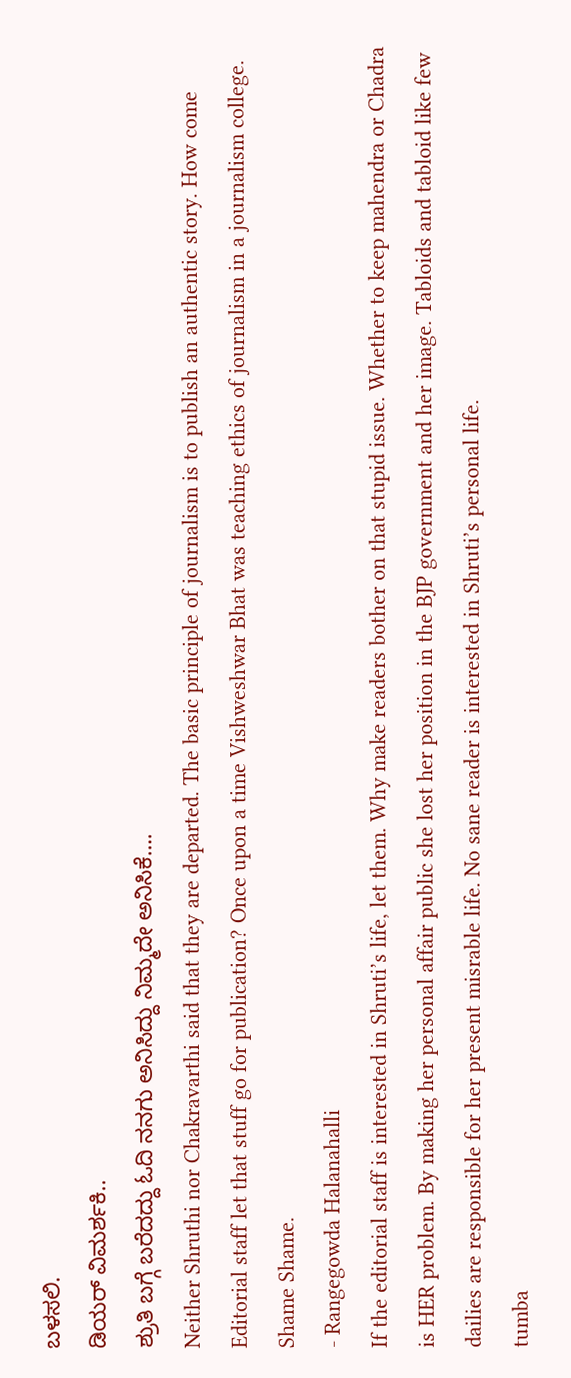ಬಳಸಲಿ.
ಡಿಯರ್ ವಿಮರ್ಶಕಿ..
ಶ್ರುತಿ ಬಗ್ಗೆ ಬರೆದದ್ದು ಓದಿ ನನಗು ಅನಿಸಿದ್ದು ನಿಮ್ಮದೇ ಅನಿಸಿಕೆ….
Neither Shruthi nor Chakravarthi said that they are departed. The basic principle of journalism is to publish an authentic story. How come Editorial staff let that stuff go for publication? Once upon a time Vishweshwar Bhat was teaching ethics of journalism in a journalism college. Shame Shame.
- Rangegowda Halanahalli
If the editorial staff is interested in Shruti’s life, let them. Why make readers bother on that stupid issue. Whether to keep mahendra or Chadra is HER problem. By making her personal affair public she lost her position in the BJP government and her image. Tabloids and tabloid like few dailies are responsible for her present misrable life. No sane reader is interested in Shruti’s personal life.
tumba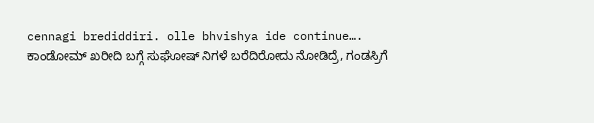cennagi brediddiri. olle bhvishya ide continue….
ಕಾಂಡೋಮ್ ಖರೀದಿ ಬಗ್ಗೆ ಸುಘೋಷ್ ನಿಗಳೆ ಬರೆದಿರೋದು ನೋಡಿದ್ರೆ, ಗಂಡಸ್ರಿಗೆ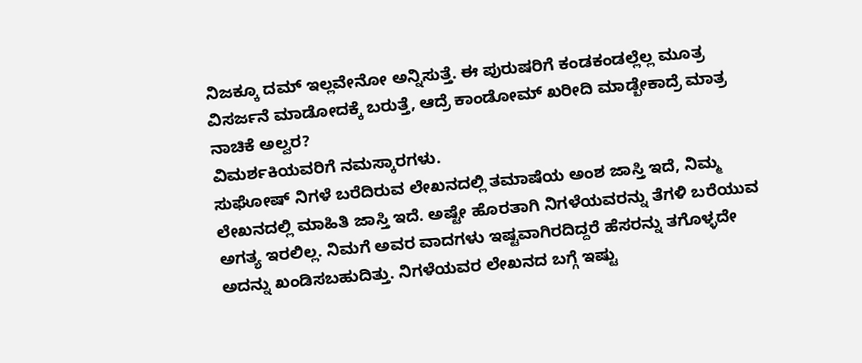ನಿಜಕ್ಕೂ ದಮ್ ಇಲ್ಲವೇನೋ ಅನ್ನಿಸುತ್ತೆ. ಈ ಪುರುಷರಿಗೆ ಕಂಡಕಂಡಲ್ಲೆಲ್ಲ ಮೂತ್ರ ವಿಸರ್ಜನೆ ಮಾಡೋದಕ್ಕೆ ಬರುತ್ತೆ, ಆದ್ರೆ ಕಾಂಡೋಮ್ ಖರೀದಿ ಮಾಡ್ಬೇಕಾದ್ರೆ ಮಾತ್ರ ನಾಚಿಕೆ ಅಲ್ವರ?
ವಿಮರ್ಶಕಿಯವರಿಗೆ ನಮಸ್ಕಾರಗಳು.
ಸುಘೋಷ್ ನಿಗಳೆ ಬರೆದಿರುವ ಲೇಖನದಲ್ಲಿ ತಮಾಷೆಯ ಅಂಶ ಜಾಸ್ತಿ ಇದೆ, ನಿಮ್ಮ ಲೇಖನದಲ್ಲಿ ಮಾಹಿತಿ ಜಾಸ್ತಿ ಇದೆ. ಅಷ್ಟೇ ಹೊರತಾಗಿ ನಿಗಳೆಯವರನ್ನು ತೆಗಳಿ ಬರೆಯುವ ಅಗತ್ಯ ಇರಲಿಲ್ಲ. ನಿಮಗೆ ಅವರ ವಾದಗಳು ಇಷ್ಟವಾಗಿರದಿದ್ದರೆ ಹೆಸರನ್ನು ತಗೊಳ್ಳದೇ ಅದನ್ನು ಖಂಡಿಸಬಹುದಿತ್ತು. ನಿಗಳೆಯವರ ಲೇಖನದ ಬಗ್ಗೆ ಇಷ್ಟು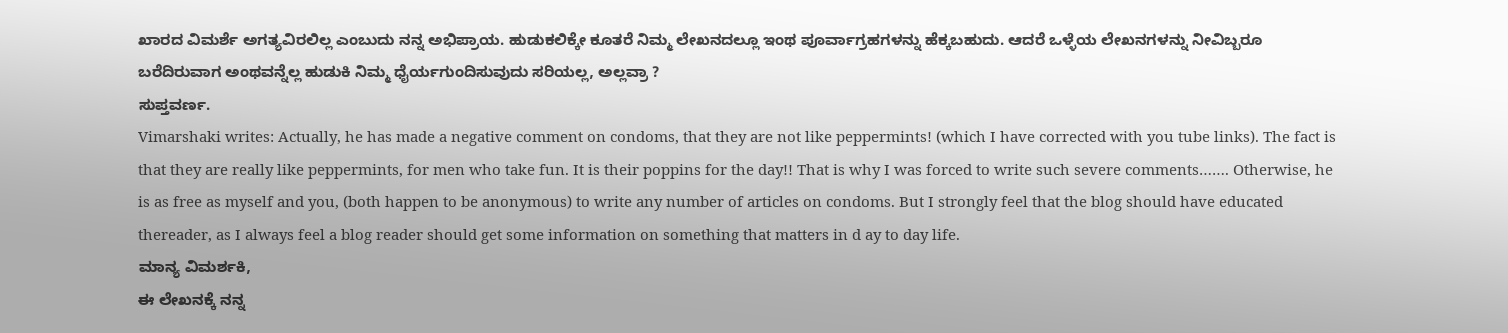ಖಾರದ ವಿಮರ್ಶೆ ಅಗತ್ಯವಿರಲಿಲ್ಲ ಎಂಬುದು ನನ್ನ ಅಭಿಪ್ರಾಯ. ಹುಡುಕಲಿಕ್ಕೇ ಕೂತರೆ ನಿಮ್ಮ ಲೇಖನದಲ್ಲೂ ಇಂಥ ಪೂರ್ವಾಗ್ರಹಗಳನ್ನು ಹೆಕ್ಕಬಹುದು. ಆದರೆ ಒಳ್ಳೆಯ ಲೇಖನಗಳನ್ನು ನೀವಿಬ್ಬರೂ ಬರೆದಿರುವಾಗ ಅಂಥವನ್ನೆಲ್ಲ ಹುಡುಕಿ ನಿಮ್ಮ ಧೈರ್ಯಗುಂದಿಸುವುದು ಸರಿಯಲ್ಲ, ಅಲ್ಲವ್ರಾ ?
ಸುಪ್ತವರ್ಣ.
Vimarshaki writes: Actually, he has made a negative comment on condoms, that they are not like peppermints! (which I have corrected with you tube links). The fact is that they are really like peppermints, for men who take fun. It is their poppins for the day!! That is why I was forced to write such severe comments……. Otherwise, he is as free as myself and you, (both happen to be anonymous) to write any number of articles on condoms. But I strongly feel that the blog should have educated thereader, as I always feel a blog reader should get some information on something that matters in d ay to day life.
ಮಾನ್ಯ ವಿಮರ್ಶಕಿ,
ಈ ಲೇಖನಕ್ಕೆ ನನ್ನ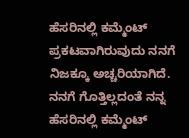ಹೆಸರಿನಲ್ಲಿ ಕಮ್ಮೆಂಟ್ ಪ್ರಕಟವಾಗಿರುವುದು ನನಗೆ ನಿಜಕ್ಕೂ ಅಚ್ಚರಿಯಾಗಿದೆ. ನನಗೆ ಗೊತ್ತಿಲ್ಲದಂತೆ ನನ್ನ ಹೆಸರಿನಲ್ಲಿ ಕಮ್ಮೆಂಟ್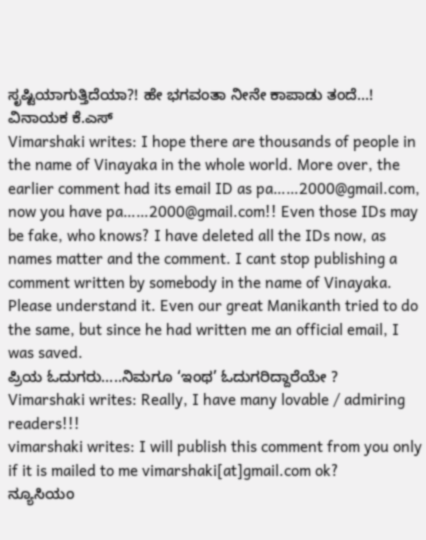ಸೃಷ್ಟಿಯಾಗುತ್ತಿದೆಯಾ?! ಹೇ ಭಗವಂತಾ ನೀನೇ ಕಾಪಾಡು ತಂದೆ…!
ವಿನಾಯಕ ಕೆ.ಎಸ್
Vimarshaki writes: I hope there are thousands of people in the name of Vinayaka in the whole world. More over, the earlier comment had its email ID as pa……2000@gmail.com, now you have pa……2000@gmail.com!! Even those IDs may be fake, who knows? I have deleted all the IDs now, as names matter and the comment. I cant stop publishing a comment written by somebody in the name of Vinayaka. Please understand it. Even our great Manikanth tried to do the same, but since he had written me an official email, I was saved.
ಪ್ರಿಯ ಓದುಗರು…..ನಿಮಗೂ ‘ಇಂಥ’ ಓದುಗರಿದ್ದಾರೆಯೇ ?
Vimarshaki writes: Really, I have many lovable / admiring readers!!!
vimarshaki writes: I will publish this comment from you only if it is mailed to me vimarshaki[at]gmail.com ok?
ನ್ಯೂಸಿಯಂ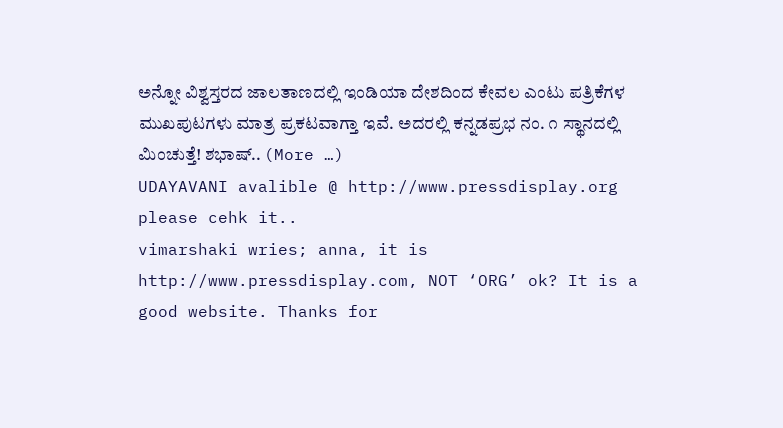ಅನ್ನೋ ವಿಶ್ವಸ್ತರದ ಜಾಲತಾಣದಲ್ಲಿ ಇಂಡಿಯಾ ದೇಶದಿಂದ ಕೇವಲ ಎಂಟು ಪತ್ರಿಕೆಗಳ ಮುಖಪುಟಗಳು ಮಾತ್ರ ಪ್ರಕಟವಾಗ್ತಾ ಇವೆ. ಅದರಲ್ಲಿ ಕನ್ನಡಪ್ರಭ ನಂ. ೧ ಸ್ಥಾನದಲ್ಲಿ ಮಿಂಚುತ್ತೆ! ಶಭಾಷ್.. (More …)
UDAYAVANI avalible @ http://www.pressdisplay.org please cehk it..
vimarshaki wries; anna, it is http://www.pressdisplay.com, NOT ‘ORG’ ok? It is a good website. Thanks for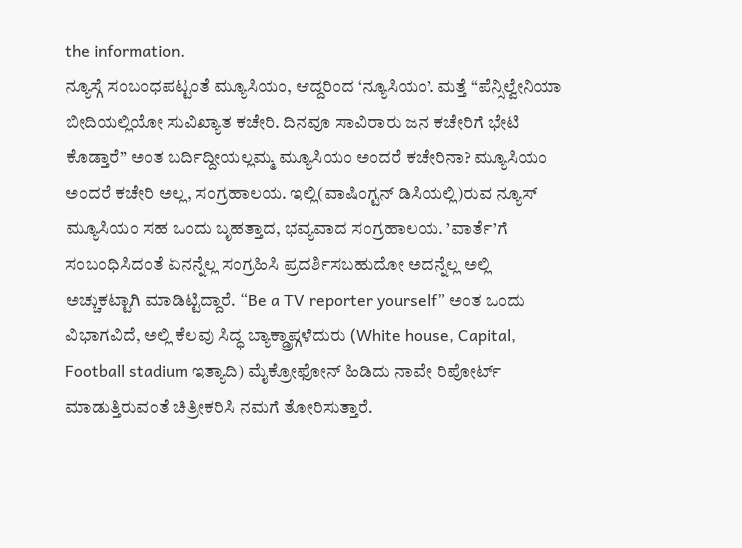the information.
ನ್ಯೂಸ್ಗೆ ಸಂಬಂಧಪಟ್ಟಂತೆ ಮ್ಯೂಸಿಯಂ, ಆದ್ದರಿಂದ ‘ನ್ಯೂಸಿಯಂ’. ಮತ್ತೆ “ಪೆನ್ಸಿಲ್ವೇನಿಯಾ ಬೀದಿಯಲ್ಲಿಯೋ ಸುವಿಖ್ಯಾತ ಕಚೇರಿ. ದಿನವೂ ಸಾವಿರಾರು ಜನ ಕಚೇರಿಗೆ ಭೇಟಿ ಕೊಡ್ತಾರೆ” ಅಂತ ಬರ್ದಿದ್ದೀಯಲ್ಲಮ್ಮ ಮ್ಯೂಸಿಯಂ ಅಂದರೆ ಕಚೇರಿನಾ? ಮ್ಯೂಸಿಯಂ ಅಂದರೆ ಕಚೇರಿ ಅಲ್ಲ, ಸಂಗ್ರಹಾಲಯ. ಇಲ್ಲಿ(ವಾಷಿಂಗ್ಟನ್ ಡಿಸಿಯಲ್ಲಿ)ರುವ ನ್ಯೂಸ್ ಮ್ಯೂಸಿಯಂ ಸಹ ಒಂದು ಬೃಹತ್ತಾದ, ಭವ್ಯವಾದ ಸಂಗ್ರಹಾಲಯ. ’ವಾರ್ತೆ’ಗೆ ಸಂಬಂಧಿಸಿದಂತೆ ಏನನ್ನೆಲ್ಲ ಸಂಗ್ರಹಿಸಿ ಪ್ರದರ್ಶಿಸಬಹುದೋ ಅದನ್ನೆಲ್ಲ ಅಲ್ಲಿ ಅಚ್ಚುಕಟ್ಟಾಗಿ ಮಾಡಿಟ್ಟಿದ್ದಾರೆ. “Be a TV reporter yourself” ಅಂತ ಒಂದು ವಿಭಾಗವಿದೆ, ಅಲ್ಲಿ ಕೆಲವು ಸಿದ್ಧ ಬ್ಯಾಕ್ಡ್ರಾಪ್ಗಳೆದುರು (White house, Capital, Football stadium ಇತ್ಯಾದಿ) ಮೈಕ್ರೋಫೋನ್ ಹಿಡಿದು ನಾವೇ ರಿಪೋರ್ಟ್ ಮಾಡುತ್ತಿರುವಂತೆ ಚಿತ್ರೀಕರಿಸಿ ನಮಗೆ ತೋರಿಸುತ್ತಾರೆ.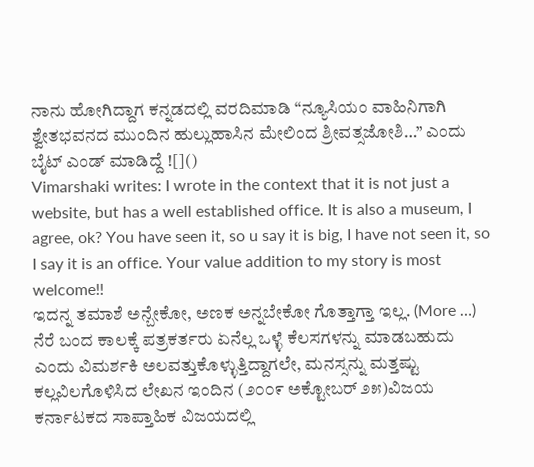ನಾನು ಹೋಗಿದ್ದಾಗ ಕನ್ನಡದಲ್ಲಿ ವರದಿಮಾಡಿ “ನ್ಯೂಸಿಯಂ ವಾಹಿನಿಗಾಗಿ ಶ್ವೇತಭವನದ ಮುಂದಿನ ಹುಲ್ಲುಹಾಸಿನ ಮೇಲಿಂದ ಶ್ರೀವತ್ಸಜೋಶಿ…” ಎಂದು ಬೈಟ್ ಎಂಡ್ ಮಾಡಿದ್ದೆ ![]()
Vimarshaki writes: I wrote in the context that it is not just a website, but has a well established office. It is also a museum, I agree, ok? You have seen it, so u say it is big, I have not seen it, so I say it is an office. Your value addition to my story is most welcome!!
ಇದನ್ನ ತಮಾಶೆ ಅನ್ಬೇಕೋ, ಅಣಕ ಅನ್ನಬೇಕೋ ಗೊತ್ತಾಗ್ತಾ ಇಲ್ಲ. (More …)
ನೆರೆ ಬಂದ ಕಾಲಕ್ಕೆ ಪತ್ರಕರ್ತರು ಏನೆಲ್ಲ ಒಳ್ಳೆ ಕೆಲಸಗಳನ್ನು ಮಾಡಬಹುದು ಎಂದು ವಿಮರ್ಶಕಿ ಅಲವತ್ತುಕೊಳ್ಳುತ್ತಿದ್ದಾಗಲೇ, ಮನಸ್ಸನ್ನು ಮತ್ತಷ್ಟು ಕಲ್ಲವಿಲಗೊಳಿಸಿದ ಲೇಖನ ಇಂದಿನ (೨೦೦೯ ಅಕ್ಟೋಬರ್ ೨೫)ವಿಜಯ ಕರ್ನಾಟಕದ ಸಾಪ್ತಾಹಿಕ ವಿಜಯದಲ್ಲಿ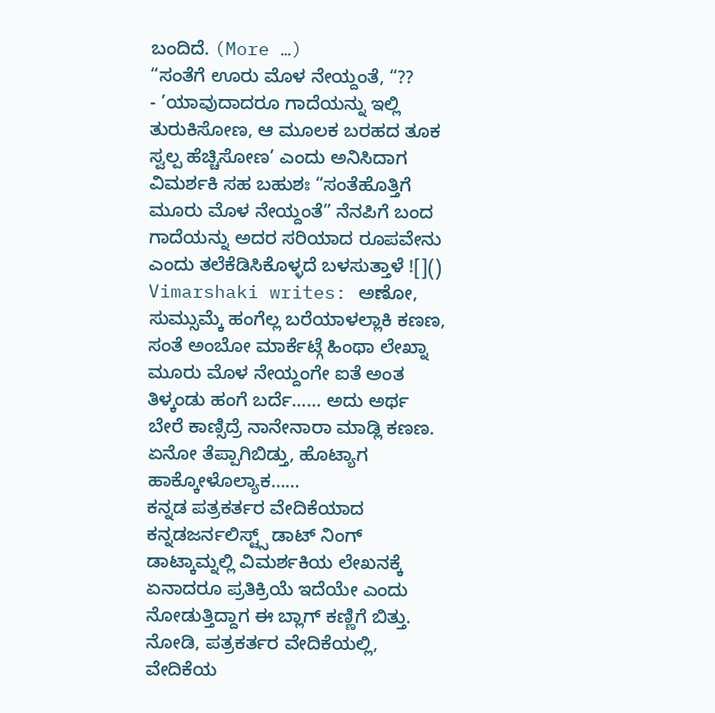ಬಂದಿದೆ. (More …)
“ಸಂತೆಗೆ ಊರು ಮೊಳ ನೇಯ್ದಂತೆ, “??
- ’ಯಾವುದಾದರೂ ಗಾದೆಯನ್ನು ಇಲ್ಲಿ ತುರುಕಿಸೋಣ, ಆ ಮೂಲಕ ಬರಹದ ತೂಕ ಸ್ವಲ್ಪ ಹೆಚ್ಚಿಸೋಣ’ ಎಂದು ಅನಿಸಿದಾಗ ವಿಮರ್ಶಕಿ ಸಹ ಬಹುಶಃ “ಸಂತೆಹೊತ್ತಿಗೆ ಮೂರು ಮೊಳ ನೇಯ್ದಂತೆ” ನೆನಪಿಗೆ ಬಂದ ಗಾದೆಯನ್ನು ಅದರ ಸರಿಯಾದ ರೂಪವೇನು ಎಂದು ತಲೆಕೆಡಿಸಿಕೊಳ್ಳದೆ ಬಳಸುತ್ತಾಳೆ ![]()
Vimarshaki writes: ಅಣೋ, ಸುಮ್ಸುಮ್ಕೆ ಹಂಗೆಲ್ಲ ಬರೆಯಾಳಲ್ಲಾಕಿ ಕಣಣ, ಸಂತೆ ಅಂಬೋ ಮಾರ್ಕೆಟ್ಗೆ ಹಿಂಥಾ ಲೇಖ್ನಾ ಮೂರು ಮೊಳ ನೇಯ್ದಂಗೇ ಐತೆ ಅಂತ ತಿಳ್ಕಂಡು ಹಂಗೆ ಬರ್ದೆ…… ಅದು ಅರ್ಥ ಬೇರೆ ಕಾಣ್ಸಿದ್ರೆ ನಾನೇನಾರಾ ಮಾಡ್ಲಿ ಕಣಣ. ಏನೋ ತೆಪ್ಪಾಗಿಬಿಡ್ತು, ಹೊಟ್ಯಾಗ ಹಾಕ್ಕೋಳೊಲ್ಯಾಕ……
ಕನ್ನಡ ಪತ್ರಕರ್ತರ ವೇದಿಕೆಯಾದ ಕನ್ನಡಜರ್ನಲಿಸ್ಟ್ಸ್ ಡಾಟ್ ನಿಂಗ್ ಡಾಟ್ಕಾಮ್ನಲ್ಲಿ ವಿಮರ್ಶಕಿಯ ಲೇಖನಕ್ಕೆ ಏನಾದರೂ ಪ್ರತಿಕ್ರಿಯೆ ಇದೆಯೇ ಎಂದು ನೋಡುತ್ತಿದ್ದಾಗ ಈ ಬ್ಲಾಗ್ ಕಣ್ಣಿಗೆ ಬಿತ್ತು. ನೋಡಿ, ಪತ್ರಕರ್ತರ ವೇದಿಕೆಯಲ್ಲಿ, ವೇದಿಕೆಯ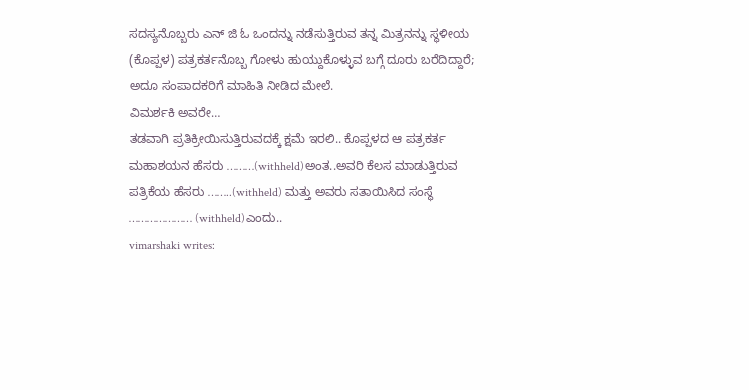ಸದಸ್ಯನೊಬ್ಬರು ಎನ್ ಜಿ ಓ ಒಂದನ್ನು ನಡೆಸುತ್ತಿರುವ ತನ್ನ ಮಿತ್ರನನ್ನು ಸ್ಥಳೀಯ (ಕೊಪ್ಪಳ) ಪತ್ರಕರ್ತನೊಬ್ಬ ಗೋಳು ಹುಯ್ದುಕೊಳ್ಳುವ ಬಗ್ಗೆ ದೂರು ಬರೆದಿದ್ದಾರೆ; ಅದೂ ಸಂಪಾದಕರಿಗೆ ಮಾಹಿತಿ ನೀಡಿದ ಮೇಲೆ.
ವಿಮರ್ಶಕಿ ಅವರೇ…
ತಡವಾಗಿ ಪ್ರತಿಕ್ರೀಯಿಸುತ್ತಿರುವದಕ್ಕೆ ಕ್ಷಮೆ ಇರಲಿ.. ಕೊಪ್ಪಳದ ಆ ಪತ್ರಕರ್ತ ಮಹಾಶಯನ ಹೆಸರು ………(withheld)ಅಂತ..ಅವರಿ ಕೆಲಸ ಮಾಡುತ್ತಿರುವ ಪತ್ರಿಕೆಯ ಹೆಸರು ……..(withheld) ಮತ್ತು ಅವರು ಸತಾಯಿಸಿದ ಸಂಸ್ಥೆ ………………… (withheld)ಎಂದು..
vimarshaki writes: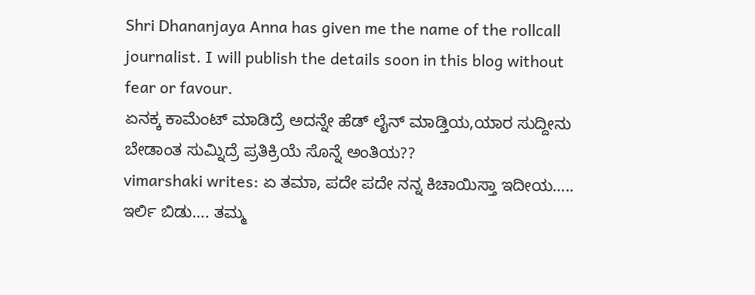Shri Dhananjaya Anna has given me the name of the rollcall journalist. I will publish the details soon in this blog without fear or favour.
ಏನಕ್ಕ ಕಾಮೆಂಟ್ ಮಾಡಿದ್ರೆ ಅದನ್ನೇ ಹೆಡ್ ಲೈನ್ ಮಾಡ್ತಿಯ,ಯಾರ ಸುದ್ದೀನು ಬೇಡಾಂತ ಸುಮ್ನಿದ್ರೆ ಪ್ರತಿಕ್ರಿಯೆ ಸೊನ್ನೆ ಅಂತಿಯ??
vimarshaki writes: ಏ ತಮಾ, ಪದೇ ಪದೇ ನನ್ನ ಕಿಚಾಯಿಸ್ತಾ ಇದೀಯ….. ಇರ್ಲಿ ಬಿಡು…. ತಮ್ಮ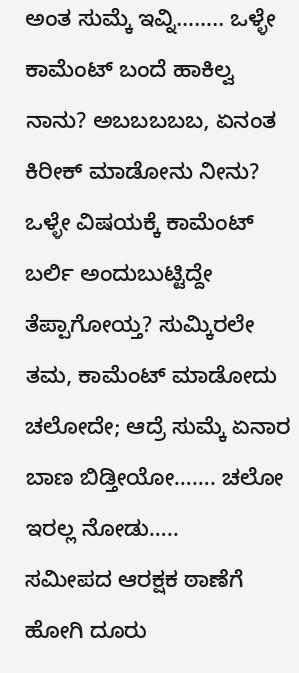ಅಂತ ಸುಮ್ಕೆ ಇವ್ನಿ…….. ಒಳ್ಳೇ ಕಾಮೆಂಟ್ ಬಂದೆ ಹಾಕಿಲ್ವ ನಾನು? ಅಬಬಬಬಬ, ಏನಂತ ಕಿರೀಕ್ ಮಾಡೋನು ನೀನು? ಒಳ್ಳೇ ವಿಷಯಕ್ಕೆ ಕಾಮೆಂಟ್ ಬರ್ಲಿ ಅಂದುಬುಟ್ಟಿದ್ದೇ ತೆಪ್ಪಾಗೋಯ್ತ? ಸುಮ್ಕಿರಲೇ ತಮ, ಕಾಮೆಂಟ್ ಮಾಡೋದು ಚಲೋದೇ; ಆದ್ರೆ ಸುಮ್ಕೆ ಏನಾರ ಬಾಣ ಬಿಡ್ತೀಯೋ……. ಚಲೋ ಇರಲ್ಲ ನೋಡು…..
ಸಮೀಪದ ಆರಕ್ಷಕ ಠಾಣೆಗೆ ಹೋಗಿ ದೂರು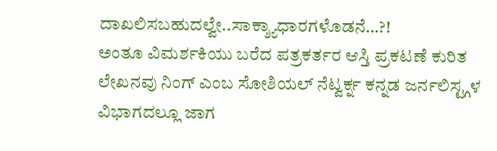ದಾಖಲಿಸಬಹುದಲ್ವೇ..ಸಾಕ್ಶ್ಯಾಧಾರಗಳೊಡನೆ…?!
ಅಂತೂ ವಿಮರ್ಶಕಿಯು ಬರೆದ ಪತ್ರಕರ್ತರ ಆಸ್ತಿ ಪ್ರಕಟಣೆ ಕುರಿತ ಲೇಖನವು ನಿಂಗ್ ಎಂಬ ಸೋಶಿಯಲ್ ನೆಟ್ವರ್ಕ್ನ ಕನ್ನಡ ಜರ್ನಲಿಸ್ಟ್ಗಳ ವಿಭಾಗದಲ್ಲೂ ಜಾಗ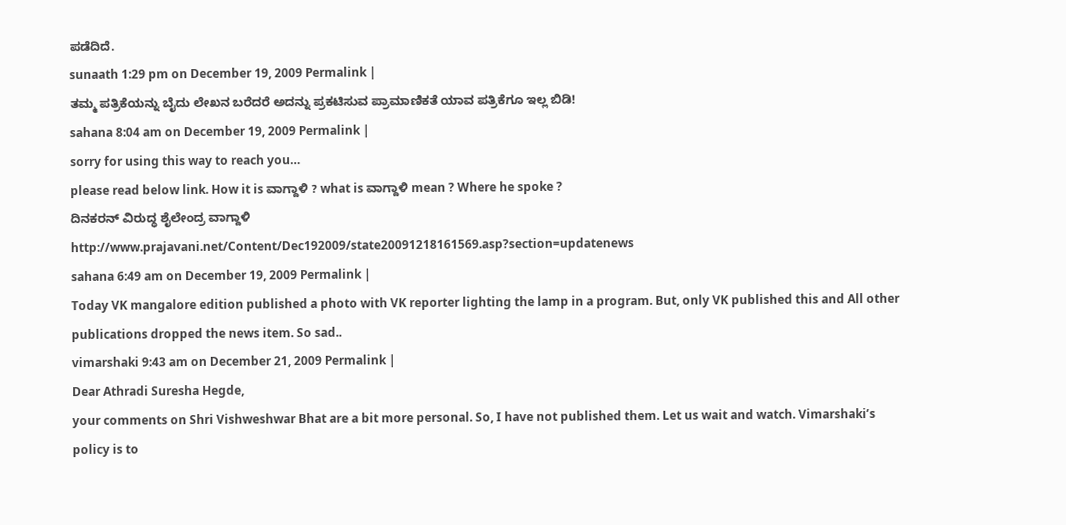ಪಡೆದಿದೆ.
sunaath 1:29 pm on December 19, 2009 Permalink |
ತಮ್ಮ ಪತ್ರಿಕೆಯನ್ನು ಬೈದು ಲೇಖನ ಬರೆದರೆ ಅದನ್ನು ಪ್ರಕಟಿಸುವ ಪ್ರಾಮಾಣಿಕತೆ ಯಾವ ಪತ್ರಿಕೆಗೂ ಇಲ್ಲ ಬಿಡಿ!
sahana 8:04 am on December 19, 2009 Permalink |
sorry for using this way to reach you…
please read below link. How it is ವಾಗ್ದಾಳಿ ? what is ವಾಗ್ದಾಳಿ mean ? Where he spoke ?
ದಿನಕರನ್ ವಿರುದ್ಧ ಶೈಲೇಂದ್ರ ವಾಗ್ದಾಳಿ
http://www.prajavani.net/Content/Dec192009/state20091218161569.asp?section=updatenews
sahana 6:49 am on December 19, 2009 Permalink |
Today VK mangalore edition published a photo with VK reporter lighting the lamp in a program. But, only VK published this and All other publications dropped the news item. So sad..
vimarshaki 9:43 am on December 21, 2009 Permalink |
Dear Athradi Suresha Hegde,
your comments on Shri Vishweshwar Bhat are a bit more personal. So, I have not published them. Let us wait and watch. Vimarshaki’s policy is to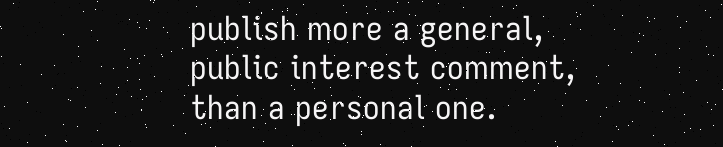publish more a general, public interest comment, than a personal one.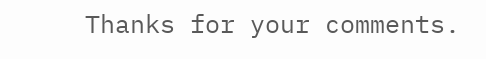Thanks for your comments.